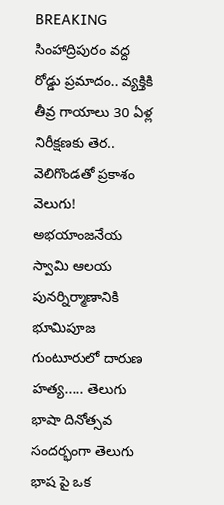BREAKING
సింహాద్రిపురం వద్ద రోడ్డు ప్రమాదం.. వ్యక్తికి తీవ్ర గాయాలు 30 ఏళ్ల నిరీక్షణకు తెర.. వెలిగొండతో ప్రకాశం వెలుగు! అభయాంజనేయ స్వామి ఆలయ పునర్నిర్మాణానికి భూమిపూజ గుంటూరులో దారుణ హత్య..... తెలుగు భాషా దినోత్సవ సందర్భంగా తెలుగు భాష పై ఒక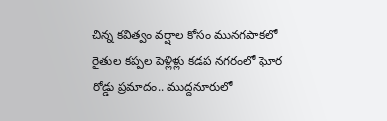చిన్న కవిత్వం వర్షాల కోసం మునగపాకలో రైతుల కప్పల పెళ్లిళ్లు కడప నగరంలో ఘోర రోడ్డు ప్రమాదం.. ముద్దనూరులో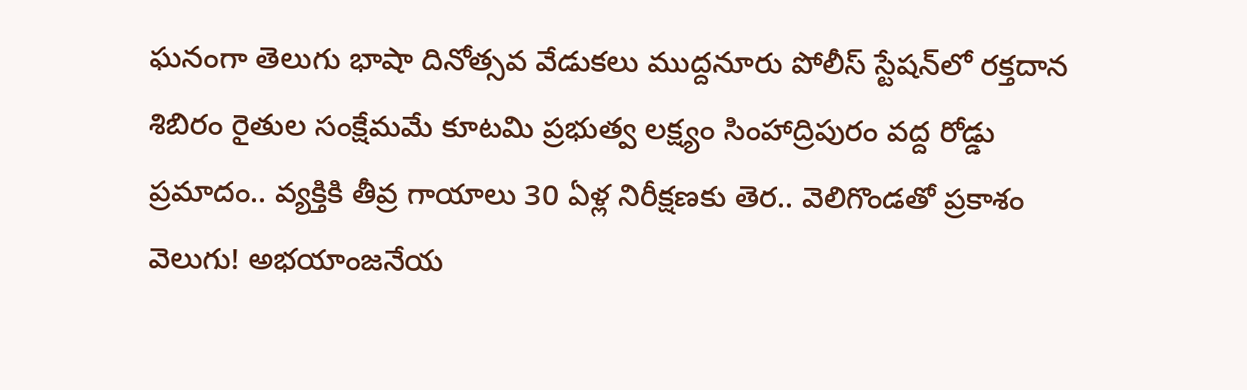ఘనంగా తెలుగు భాషా దినోత్సవ వేడుకలు ముద్దనూరు పోలీస్ స్టేషన్‌లో రక్తదాన శిబిరం రైతుల సంక్షేమమే కూటమి ప్రభుత్వ లక్ష్యం సింహాద్రిపురం వద్ద రోడ్డు ప్రమాదం.. వ్యక్తికి తీవ్ర గాయాలు 30 ఏళ్ల నిరీక్షణకు తెర.. వెలిగొండతో ప్రకాశం వెలుగు! అభయాంజనేయ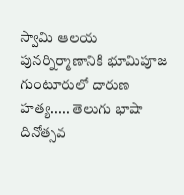స్వామి ఆలయ పునర్నిర్మాణానికి భూమిపూజ గుంటూరులో దారుణ హత్య..... తెలుగు భాషా దినోత్సవ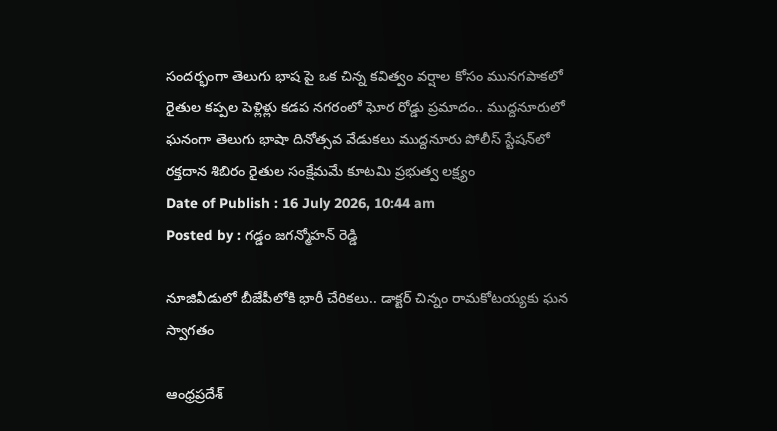సందర్భంగా తెలుగు భాష పై ఒక చిన్న కవిత్వం వర్షాల కోసం మునగపాకలో రైతుల కప్పల పెళ్లిళ్లు కడప నగరంలో ఘోర రోడ్డు ప్రమాదం.. ముద్దనూరులో ఘనంగా తెలుగు భాషా దినోత్సవ వేడుకలు ముద్దనూరు పోలీస్ స్టేషన్‌లో రక్తదాన శిబిరం రైతుల సంక్షేమమే కూటమి ప్రభుత్వ లక్ష్యం
Date of Publish : 16 July 2026, 10:44 am
Posted by : గడ్డం జగన్మోహన్ రెడ్డి

నూజివీడులో బీజేపీలోకి భారీ చేరికలు.. డాక్టర్ చిన్నం రామకోటయ్యకు ఘన స్వాగతం

ఆంధ్రప్రదేశ్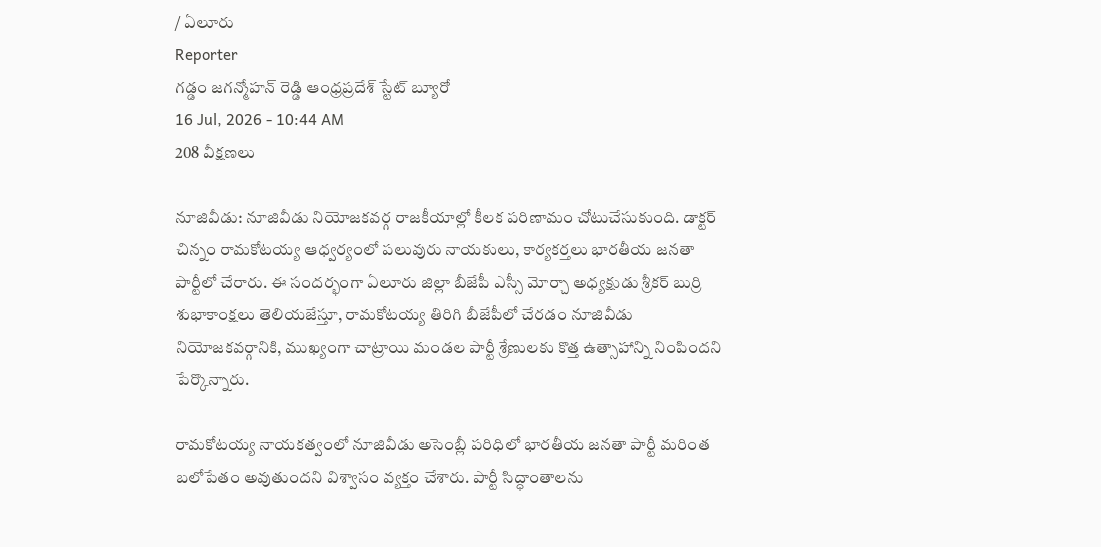/ ఏలూరు
Reporter
గడ్డం జగన్మోహన్ రెడ్డి ఆంధ్రప్రదేశ్ స్టేట్ బ్యూరో
16 Jul, 2026 - 10:44 AM
208 వీక్షణలు

నూజివీడు: నూజివీడు నియోజకవర్గ రాజకీయాల్లో కీలక పరిణామం చోటుచేసుకుంది. డాక్టర్ చిన్నం రామకోటయ్య ఆధ్వర్యంలో పలువురు నాయకులు, కార్యకర్తలు భారతీయ జనతా పార్టీలో చేరారు. ఈ సందర్భంగా ఏలూరు జిల్లా బీజేపీ ఎస్సీ మోర్చా అధ్యక్షుడు శ్రీకర్ బుర్రి శుభాకాంక్షలు తెలియజేస్తూ, రామకోటయ్య తిరిగి బీజేపీలో చేరడం నూజివీడు నియోజకవర్గానికి, ముఖ్యంగా చాట్రాయి మండల పార్టీ శ్రేణులకు కొత్త ఉత్సాహాన్ని నింపిందని పేర్కొన్నారు.

రామకోటయ్య నాయకత్వంలో నూజివీడు అసెంబ్లీ పరిధిలో భారతీయ జనతా పార్టీ మరింత బలోపేతం అవుతుందని విశ్వాసం వ్యక్తం చేశారు. పార్టీ సిద్ధాంతాలను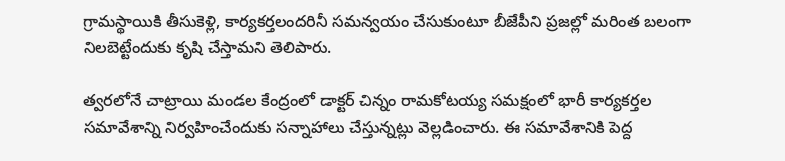గ్రామస్థాయికి తీసుకెళ్లి, కార్యకర్తలందరినీ సమన్వయం చేసుకుంటూ బీజేపీని ప్రజల్లో మరింత బలంగా నిలబెట్టేందుకు కృషి చేస్తామని తెలిపారు.

త్వరలోనే చాట్రాయి మండల కేంద్రంలో డాక్టర్ చిన్నం రామకోటయ్య సమక్షంలో భారీ కార్యకర్తల సమావేశాన్ని నిర్వహించేందుకు సన్నాహాలు చేస్తున్నట్లు వెల్లడించారు. ఈ సమావేశానికి పెద్ద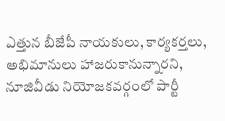ఎత్తున బీజేపీ నాయకులు, కార్యకర్తలు, అభిమానులు హాజరుకానున్నారని, నూజివీడు నియోజకవర్గంలో పార్టీ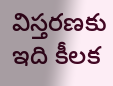విస్తరణకు ఇది కీలక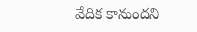వేదిక కానుందని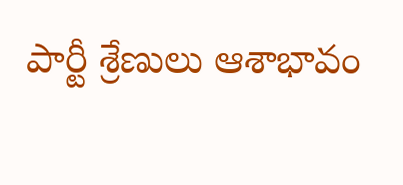పార్టీ శ్రేణులు ఆశాభావం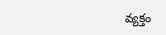వ్యక్తం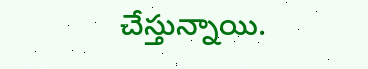చేస్తున్నాయి.